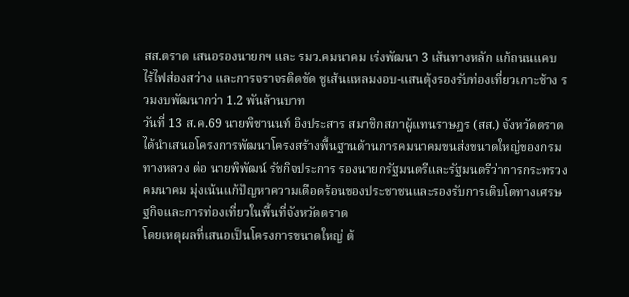สส.ตราด เสนอรองนายกฯ และ รมว.คมนาคม เร่งพัฒนา 3 เส้นทางหลัก แก้ถนนแคบ ไร้ไฟส่องสว่าง และการจราจรติดขัด ชูเส้นแหลมงอบ-แสนตุ้งรองรับท่องเที่ยวเกาะช้าง รวมงบพัฒนากว่า 1.2 พันล้านบาท
วันที่ 13 ส.ค.69 นายพิชานนท์ อิงประสาร สมาชิกสภาผู้แทนราษฎร (สส.) จังหวัดตราด ได้นำเสนอโครงการพัฒนาโครงสร้างพื้นฐานด้านการคมนาคมขนส่งขนาดใหญ่ของกรมทางหลวง ต่อ นายพิพัฒน์ รัชกิจประการ รองนายกรัฐมนตรีและรัฐมนตรีว่าการกระทรวงคมนาคม มุ่งเน้นแก้ปัญหาความเดือดร้อนของประชาชนและรองรับการเติบโตทางเศรษฐกิจและการท่องเที่ยวในพื้นที่จังหวัดตราด
โดยเหตุผลที่เสนอเป็นโครงการขนาดใหญ่ ต้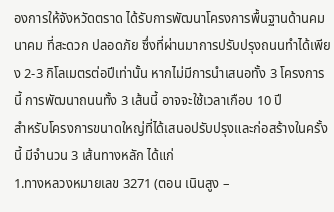องการให้จังหวัดตราด ได้รับการพัฒนาโครงการพื้นฐานด้านคมนาคม ที่สะดวก ปลอดภัย ซึ่งที่ผ่านมาการปรับปรุงถนนทำได้เพียง 2-3 กิโลเมตรต่อปีเท่านั้น หากไม่มีการนำเสนอทั้ง 3 โครงการนี้ การพัฒนาถนนทั้ง 3 เส้นนี้ อาจจะใช้เวลาเกือบ 10 ปี
สำหรับโครงการขนาดใหญ่ที่ได้เสนอปรับปรุงและก่อสร้างในครั้งนี้ มีจำนวน 3 เส้นทางหลัก ได้แก่
1.ทางหลวงหมายเลข 3271 (ตอน เนินสูง –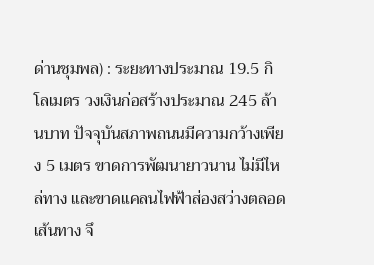ด่านชุมพล) : ระยะทางประมาณ 19.5 กิโลเมตร วงเงินก่อสร้างประมาณ 245 ล้านบาท ปัจจุบันสภาพถนนมีความกว้างเพียง 5 เมตร ขาดการพัฒนายาวนาน ไม่มีไหล่ทาง และขาดแคลนไฟฟ้าส่องสว่างตลอดเส้นทาง จึ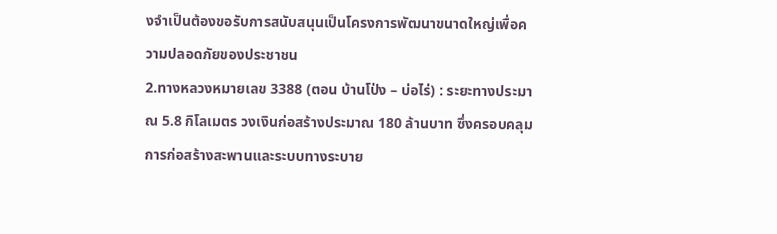งจำเป็นต้องขอรับการสนับสนุนเป็นโครงการพัฒนาขนาดใหญ่เพื่อความปลอดภัยของประชาชน
2.ทางหลวงหมายเลข 3388 (ตอน บ้านโป่ง – บ่อไร่) : ระยะทางประมาณ 5.8 กิโลเมตร วงเงินก่อสร้างประมาณ 180 ล้านบาท ซึ่งครอบคลุมการก่อสร้างสะพานและระบบทางระบาย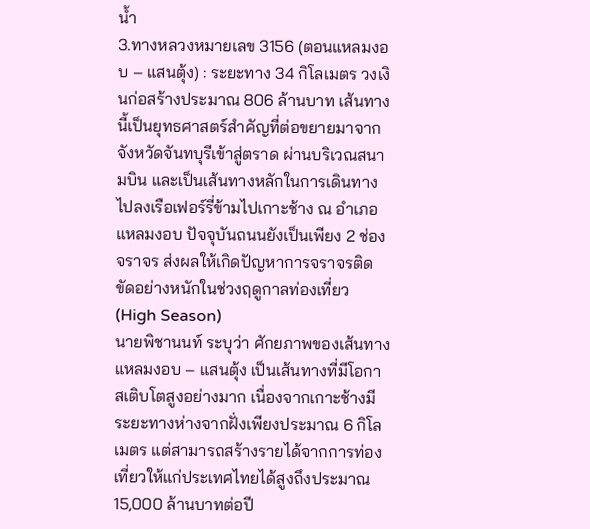น้ำ
3.ทางหลวงหมายเลข 3156 (ตอนแหลมงอบ – แสนตุ้ง) : ระยะทาง 34 กิโลเมตร วงเงินก่อสร้างประมาณ 806 ล้านบาท เส้นทางนี้เป็นยุทธศาสตร์สำคัญที่ต่อขยายมาจากจังหวัดจันทบุรีเข้าสู่ตราด ผ่านบริเวณสนามบิน และเป็นเส้นทางหลักในการเดินทางไปลงเรือเฟอร์รี่ข้ามไปเกาะช้าง ณ อำเภอแหลมงอบ ปัจจุบันถนนยังเป็นเพียง 2 ช่องจราจร ส่งผลให้เกิดปัญหาการจราจรติดขัดอย่างหนักในช่วงฤดูกาลท่องเที่ยว (High Season)
นายพิชานนท์ ระบุว่า ศักยภาพของเส้นทางแหลมงอบ – แสนตุ้ง เป็นเส้นทางที่มีโอกาสเติบโตสูงอย่างมาก เนื่องจากเกาะช้างมีระยะทางห่างจากฝั่งเพียงประมาณ 6 กิโลเมตร แต่สามารถสร้างรายได้จากการท่องเที่ยวให้แก่ประเทศไทยได้สูงถึงประมาณ 15,000 ล้านบาทต่อปี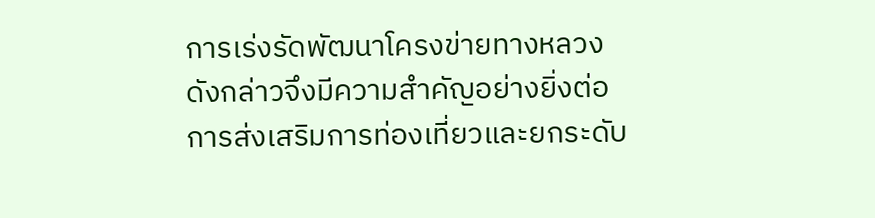การเร่งรัดพัฒนาโครงข่ายทางหลวงดังกล่าวจึงมีความสำคัญอย่างยิ่งต่อการส่งเสริมการท่องเที่ยวและยกระดับ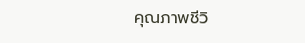คุณภาพชีวิ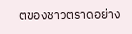ตของชาวตราดอย่าง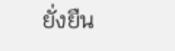ยั่งยืน